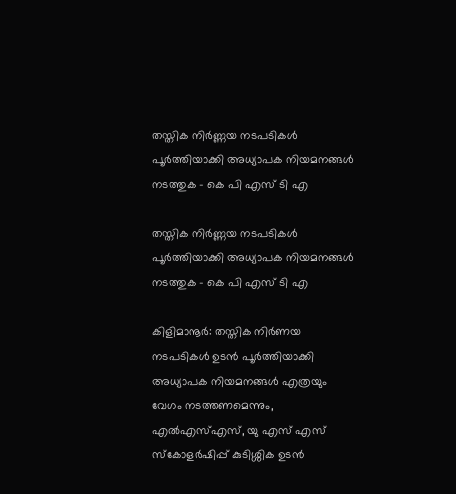തസ്തിക നിർണ്ണയ നടപടികൾ പൂർത്തിയാക്കി അധ്യാപക നിയമനങ്ങൾ  നടത്തുക – കെ പി എസ് ടി എ

തസ്തിക നിർണ്ണയ നടപടികൾ പൂർത്തിയാക്കി അധ്യാപക നിയമനങ്ങൾ നടത്തുക – കെ പി എസ് ടി എ

കിളിമാനൂർ: തസ്തിക നിർണയ നടപടികൾ ഉടൻ പൂർത്തിയാക്കി അധ്യാപക നിയമനങ്ങൾ എത്രയും വേഗം നടത്തണമെന്നും, എൽഎസ്എസ്, യു എസ് എസ് സ്കോളർഷിപ്പ് കുടിശ്ശിക ഉടൻ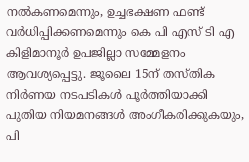നൽകണമെന്നും, ഉച്ചഭക്ഷണ ഫണ്ട് വർധിപ്പിക്കണമെന്നും കെ പി എസ് ടി എ കിളിമാനൂർ ഉപജില്ലാ സമ്മേളനം ആവശ്യപ്പെട്ടു. ജൂലൈ 15ന് തസ്തിക നിർണയ നടപടികൾ പൂർത്തിയാക്കി പുതിയ നിയമനങ്ങൾ അംഗീകരിക്കുകയും, പി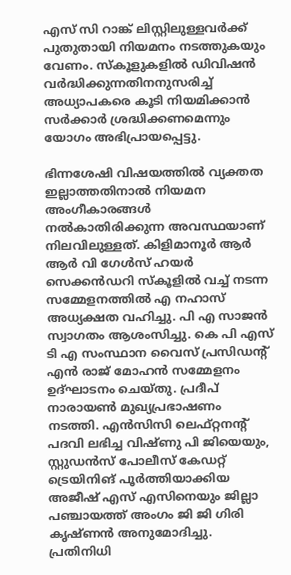എസ് സി റാങ്ക് ലിസ്റ്റിലുള്ളവർക്ക് പുതുതായി നിയമനം നടത്തുകയും വേണം. സ്കൂളുകളിൽ ഡിവിഷൻ വർദ്ധിക്കുന്നതിനനുസരിച്ച് അധ്യാപകരെ കൂടി നിയമിക്കാൻ സർക്കാർ ശ്രദ്ധിക്കണമെന്നും യോഗം അഭിപ്രായപ്പെട്ടു.

ഭിന്നശേഷി വിഷയത്തിൽ വ്യക്തത ഇല്ലാത്തതിനാൽ നിയമന അംഗീകാരങ്ങൾ നൽകാതിരിക്കുന്ന അവസ്ഥയാണ് നിലവിലുള്ളത്. കിളിമാനൂർ ആർ ആർ വി ഗേൾസ് ഹയർ സെക്കൻഡറി സ്കൂളിൽ വച്ച് നടന്ന സമ്മേളനത്തിൽ എ നഹാസ് അധ്യക്ഷത വഹിച്ചു. പി എ സാജൻ സ്വാഗതം ആശംസിച്ചു. കെ പി എസ് ടി എ സംസ്ഥാന വൈസ് പ്രസിഡന്റ് എൻ രാജ് മോഹൻ സമ്മേളനം ഉദ്ഘാടനം ചെയ്തു. പ്രദീപ് നാരായൺ മുഖ്യപ്രഭാഷണം നടത്തി. എൻസിസി ലെഫ്റ്റനന്റ് പദവി ലഭിച്ച വിഷ്ണു പി ജിയെയും, സ്റ്റുഡൻസ് പോലീസ് കേഡറ്റ് ട്രെയിനിങ് പൂർത്തിയാക്കിയ അജീഷ് എസ് എസിനെയും ജില്ലാ പഞ്ചായത്ത് അംഗം ജി ജി ഗിരി കൃഷ്ണൻ അനുമോദിച്ചു. പ്രതിനിധി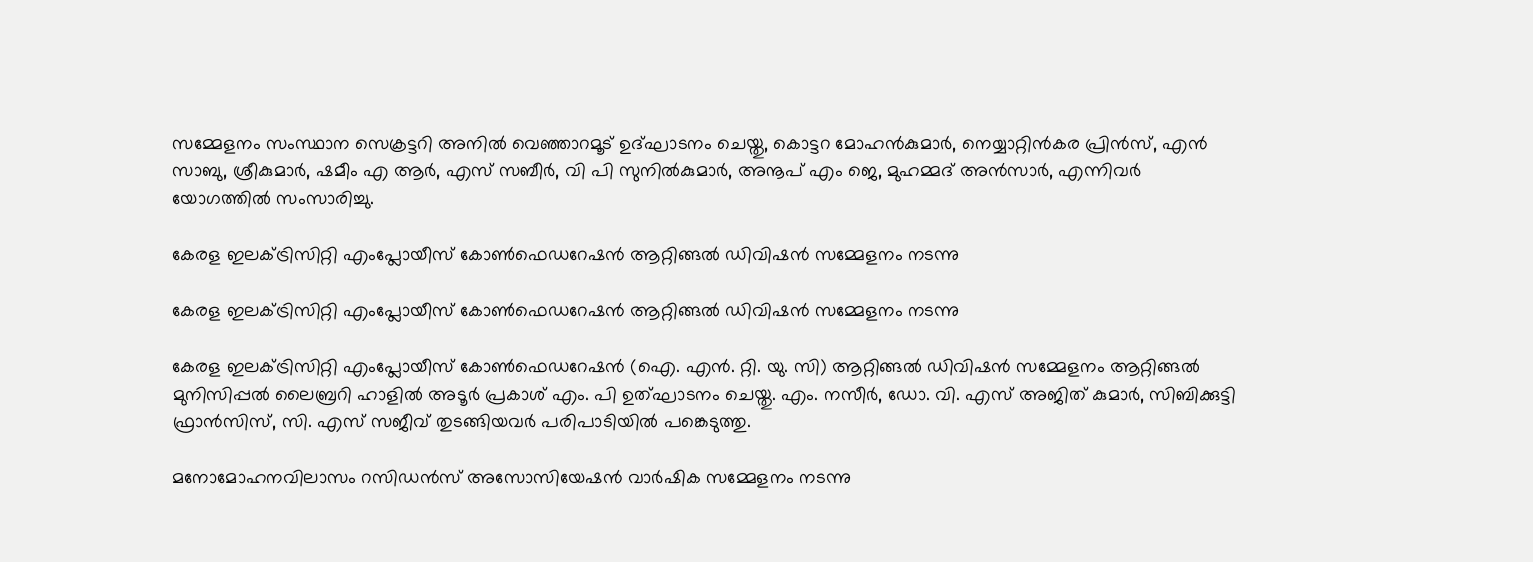സമ്മേളനം സംസ്ഥാന സെക്രട്ടറി അനിൽ വെഞ്ഞാറമൂട് ഉദ്ഘാടനം ചെയ്തു, കൊട്ടറ മോഹൻകുമാർ, നെയ്യാറ്റിൻകര പ്രിൻസ്, എൻ സാബു, ശ്രീകുമാർ, ഷമീം എ ആർ, എസ് സബീർ, വി പി സുനിൽകുമാർ, അനൂപ് എം ജെ, മുഹമ്മദ് അൻസാർ, എന്നിവർ യോഗത്തിൽ സംസാരിച്ചു.

കേരള ഇലക്ട്രിസിറ്റി എംപ്ലോയീസ് കോൺഫെഡറേഷൻ ആറ്റിങ്ങൽ ഡിവിഷൻ സമ്മേളനം നടന്നു

കേരള ഇലക്ട്രിസിറ്റി എംപ്ലോയീസ് കോൺഫെഡറേഷൻ ആറ്റിങ്ങൽ ഡിവിഷൻ സമ്മേളനം നടന്നു

കേരള ഇലക്ട്രിസിറ്റി എംപ്ലോയീസ് കോൺഫെഡറേഷൻ (ഐ. എൻ. റ്റി. യു. സി) ആറ്റിങ്ങൽ ഡിവിഷൻ സമ്മേളനം ആറ്റിങ്ങൽ മുനിസിപ്പൽ ലൈബ്രറി ഹാളിൽ അടൂർ പ്രകാശ്‌ എം. പി ഉത്ഘാടനം ചെയ്തു. എം. നസീർ, ഡോ. വി. എസ് അജിത് കുമാർ, സിബിക്കുട്ടി ഫ്രാൻസിസ്, സി. എസ് സജീവ് തുടങ്ങിയവർ പരിപാടിയിൽ പങ്കെടുത്തു.

മനോമോഹനവിലാസം റസിഡൻസ് അസോസിയേഷൻ വാർഷിക സമ്മേളനം നടന്നു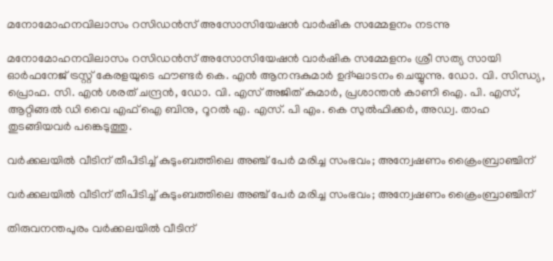മനോമോഹനവിലാസം റസിഡൻസ് അസോസിയേഷൻ വാർഷിക സമ്മേളനം നടന്നു

മനോമോഹനവിലാസം റസിഡൻസ് അസോസിയേഷൻ വാർഷിക സമ്മേളനം ശ്രീ സത്യ സായി ഓർഫനേജ് ട്രസ്റ്റ് കേരളയുടെ ഫൗണ്ടർ കെ. എൻ ആനന്ദകുമാർ ഉദ്ഘാടനം ചെയ്യുന്നു. ഡോ. വി. സിന്ധ്യ, പ്രൊഫ. സി. എൻ ശരത് ചന്ദ്രൻ, ഡോ. വി. എസ് അജിത് കുമാർ, പ്രശാന്തൻ കാണി ഐ. പി. എസ്, ആറ്റിങ്ങൽ ഡി വൈ എഫ് ഐ ബിനു, റൂറൽ എ. എസ്. പി എം. കെ സുൽഫിക്കർ, അഡ്വ. താഹ തുടങ്ങിയവർ പങ്കെടുത്തു.

വർക്കലയിൽ വീടിന് തീപിടിച്ച് കുടുംബത്തിലെ അഞ്ച് പേര്‍ മരിച്ച സംഭവം; അന്വേഷണം ക്രൈംബ്രാഞ്ചിന്

വർക്കലയിൽ വീടിന് തീപിടിച്ച് കുടുംബത്തിലെ അഞ്ച് പേര്‍ മരിച്ച സംഭവം; അന്വേഷണം ക്രൈംബ്രാഞ്ചിന്

തിരുവനന്തപുരം വര്‍ക്കലയില്‍ വീടിന്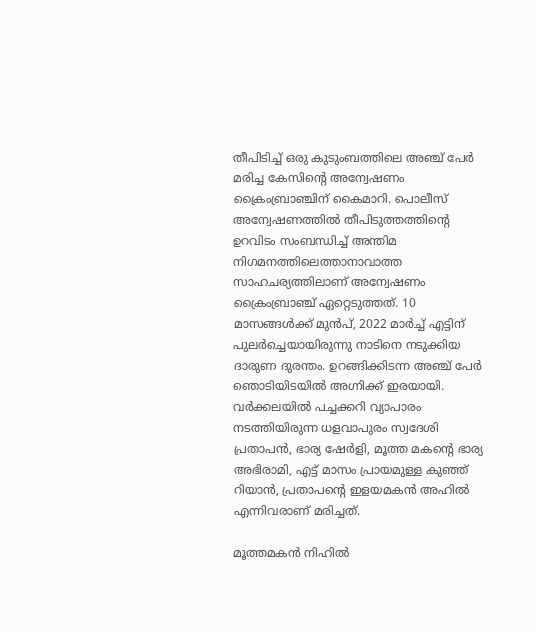തീപിടിച്ച് ഒരു കുടുംബത്തിലെ അഞ്ച് പേര്‍ മരിച്ച കേസിന്റെ അന്വേഷണം ക്രൈംബ്രാഞ്ചിന് കൈമാറി. പൊലീസ് അന്വേഷണത്തില്‍ തീപിടുത്തത്തിന്റെ ഉറവിടം സംബന്ധിച്ച് അന്തിമ നിഗമനത്തിലെത്താനാവാത്ത സാഹചര്യത്തിലാണ് അന്വേഷണം ക്രൈംബ്രാഞ്ച് ഏറ്റെടുത്തത്. 10 മാസങ്ങള്‍ക്ക് മുന്‍പ്, 2022 മാര്‍ച്ച് എട്ടിന് പുലര്‍ച്ചെയായിരുന്നു നാടിനെ നടുക്കിയ ദാരുണ ദുരന്തം. ഉറങ്ങിക്കിടന്ന അഞ്ച് പേര്‍ ഞൊടിയിടയില്‍ അഗ്നിക്ക് ഇരയായി. വര്‍ക്കലയില്‍ പച്ചക്കറി വ്യാപാരം നടത്തിയിരുന്ന ധളവാപുരം സ്വദേശി പ്രതാപന്‍, ഭാര്യ ഷേര്‍ളി, മൂത്ത മകന്റെ ഭാര്യ അഭിരാമി, എട്ട് മാസം പ്രായമുള്ള കുഞ്ഞ് റിയാന്‍, പ്രതാപന്റെ ഇളയമകന്‍ അഹില്‍ എന്നിവരാണ് മരിച്ചത്.

മൂത്തമകന്‍ നിഹില്‍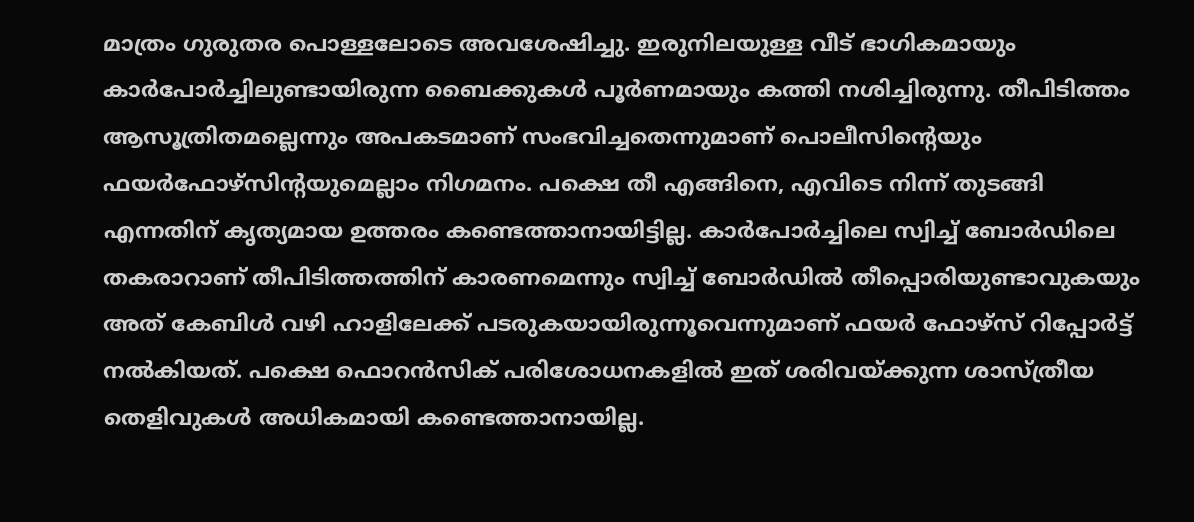മാത്രം ഗുരുതര പൊള്ളലോടെ അവശേഷിച്ചു. ഇരുനിലയുള്ള വീട് ഭാഗികമായും കാര്‍പോര്‍ച്ചിലുണ്ടായിരുന്ന ബൈക്കുകള്‍ പൂര്‍ണമായും കത്തി നശിച്ചിരുന്നു. തീപിടിത്തം ആസൂത്രിതമല്ലെന്നും അപകടമാണ് സംഭവിച്ചതെന്നുമാണ് പൊലീസിന്റെയും ഫയര്‍ഫോഴ്സിന്റയുമെല്ലാം നിഗമനം. പക്ഷെ തീ എങ്ങിനെ, എവിടെ നിന്ന് തുടങ്ങി എന്നതിന് കൃത്യമായ ഉത്തരം കണ്ടെത്താനായിട്ടില്ല. കാര്‍പോര്‍ച്ചിലെ സ്വിച്ച് ബോര്‍ഡിലെ തകരാറാണ് തീപിടിത്തത്തിന് കാരണമെന്നും സ്വിച്ച് ബോര്‍ഡില്‍ തീപ്പൊരിയുണ്ടാവുകയും അത് കേബിള്‍ വഴി ഹാളിലേക്ക് പടരുകയായിരുന്നൂവെന്നുമാണ് ഫയര്‍ ഫോഴ്സ് റിപ്പോര്‍ട്ട് നല്‍കിയത്. പക്ഷെ ഫൊറന്‍സിക് പരിശോധനകളില്‍ ഇത് ശരിവയ്ക്കുന്ന ശാസ്ത്രീയ തെളിവുകള്‍ അധികമായി കണ്ടെത്താനായില്ല.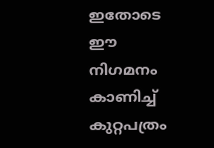ഇതോടെ ഈ നിഗമനം കാണിച്ച് കുറ്റപത്രം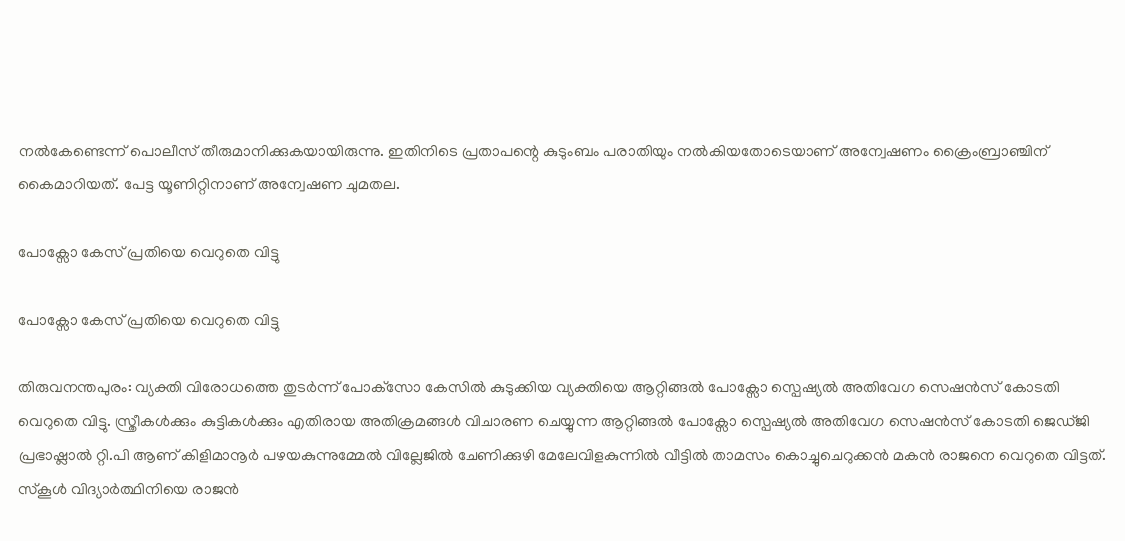നല്‍കേണ്ടെന്ന് പൊലീസ് തീരുമാനിക്കുകയായിരുന്നു. ഇതിനിടെ പ്രതാപന്റെ കുടുംബം പരാതിയും നല്‍കിയതോടെയാണ് അന്വേഷണം ക്രൈംബ്രാഞ്ചിന് കൈമാറിയത്. പേട്ട യൂണിറ്റിനാണ് അന്വേഷണ ചുമതല.

പോക്സോ കേസ് പ്രതിയെ വെറുതെ വിട്ടു

പോക്സോ കേസ് പ്രതിയെ വെറുതെ വിട്ടു

തിരുവനന്തപുരം: വ്യക്തി വിരോധത്തെ തുടർന്ന് പോക്‌സോ കേസിൽ കുടുക്കിയ വ്യക്തിയെ ആറ്റിങ്ങൽ പോക്സോ സ്പെഷ്യൽ അതിവേഗ സെഷൻസ് കോടതി വെറുതെ വിട്ടു. സ്ത്രീകൾക്കും കുട്ടികൾക്കും എതിരായ അതിക്രമങ്ങൾ വിചാരണ ചെയ്യുന്ന ആറ്റിങ്ങൽ പോക്സോ സ്പെഷ്യൽ അതിവേഗ സെഷൻസ് കോടതി ജെഡ്ജി പ്രഭാഷ്ലാൽ റ്റി.പി ആണ് കിളിമാനൂർ പഴയകുന്നുമ്മേൽ വില്ലേജിൽ ചേണിക്കുഴി മേലേവിളകുന്നിൽ വീട്ടിൽ താമസം കൊച്ചുചെറുക്കൻ മകൻ രാജനെ വെറുതെ വിട്ടത്. സ്കൂൾ വിദ്യാർത്ഥിനിയെ രാജൻ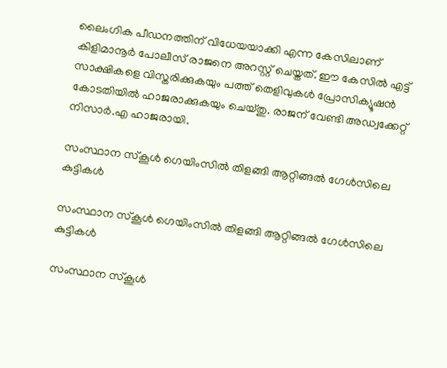ലൈംഗിക പീഡനത്തിന് വിധേയയാക്കി എന്ന കേസിലാണ് കിളിമാനൂർ പോലീസ് രാജനെ അറസ്റ്റ് ചെയ്തത്. ഈ കേസിൽ എട്ട് സാക്ഷികളെ വിസ്തരിക്കുകയും പത്ത് തെളിവുകൾ പ്രോസിക്യൂഷൻ കോടതിയിൽ ഹാജരാക്കുകയും ചെയ്തു. രാജന് വേണ്ടി അഡ്വക്കേറ്റ് നിസാർ.എ ഹാജരായി.

സംസ്ഥാന സ്കൂൾ ഗെയിംസിൽ തിളങ്ങി ആറ്റിങ്ങൽ ഗേൾസിലെ കുട്ടികൾ

സംസ്ഥാന സ്കൂൾ ഗെയിംസിൽ തിളങ്ങി ആറ്റിങ്ങൽ ഗേൾസിലെ കുട്ടികൾ

സംസ്ഥാന സ്കൂൾ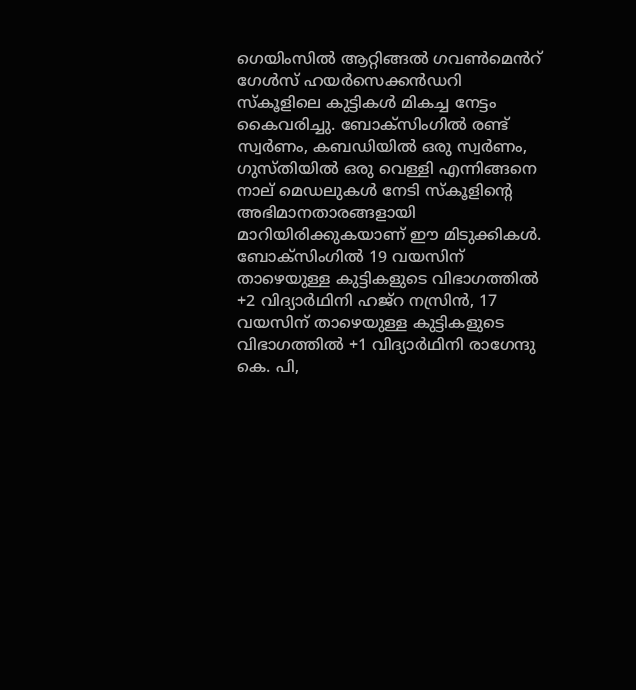ഗെയിംസിൽ ആറ്റിങ്ങൽ ഗവൺമെൻറ് ഗേൾസ് ഹയർസെക്കൻഡറി സ്കൂളിലെ കുട്ടികൾ മികച്ച നേട്ടം കൈവരിച്ചു. ബോക്സിംഗിൽ രണ്ട് സ്വർണം, കബഡിയിൽ ഒരു സ്വർണം, ഗുസ്തിയിൽ ഒരു വെള്ളി എന്നിങ്ങനെ നാല് മെഡലുകൾ നേടി സ്കൂളിന്റെ അഭിമാനതാരങ്ങളായി മാറിയിരിക്കുകയാണ് ഈ മിടുക്കികൾ. ബോക്സിംഗിൽ 19 വയസിന് താഴെയുള്ള കുട്ടികളുടെ വിഭാഗത്തിൽ +2 വിദ്യാർഥിനി ഹജ്റ നസ്രിൻ, 17 വയസിന് താഴെയുള്ള കുട്ടികളുടെ വിഭാഗത്തിൽ +1 വിദ്യാർഥിനി രാഗേന്ദു കെ. പി,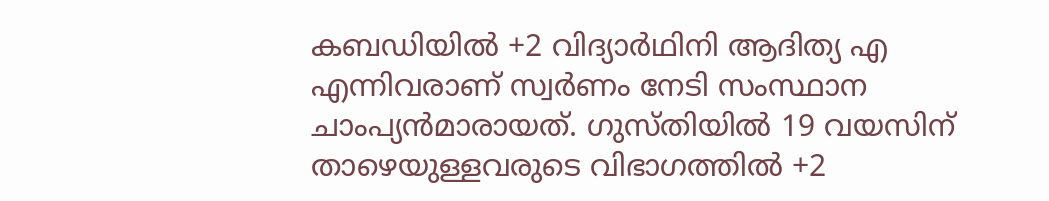കബഡിയിൽ +2 വിദ്യാർഥിനി ആദിത്യ എ
എന്നിവരാണ് സ്വർണം നേടി സംസ്ഥാന ചാംപ്യൻമാരായത്. ഗുസ്തിയിൽ 19 വയസിന് താഴെയുള്ളവരുടെ വിഭാഗത്തിൽ +2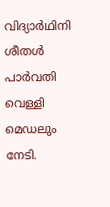വിദ്യാർഥിനി ശീതൾ പാർവതി വെള്ളി മെഡലും നേടി.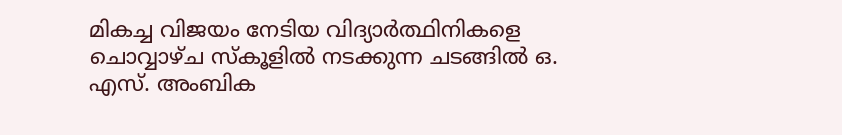മികച്ച വിജയം നേടിയ വിദ്യാർത്ഥിനികളെ ചൊവ്വാഴ്ച സ്കൂളിൽ നടക്കുന്ന ചടങ്ങിൽ ഒ. എസ്. അംബിക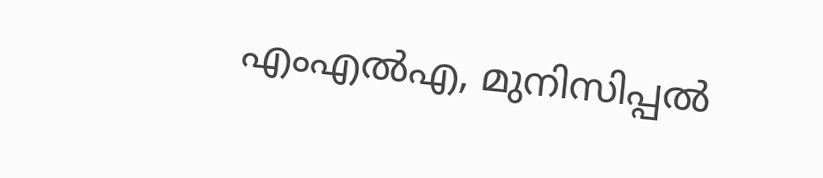എംഎൽഎ, മുനിസിപ്പൽ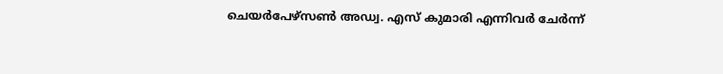ചെയർപേഴ്സൺ അഡ്വ. എസ് കുമാരി എന്നിവർ ചേർന്ന്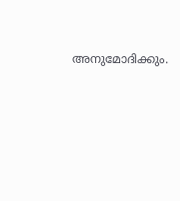അനുമോദിക്കും.